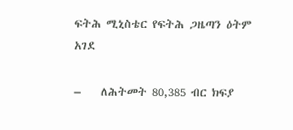ፍትሕ ሚኒስቴር የፍትሕ ጋዜጣን ዕትም አገደ

–    ለሕትመት 80,385 ብር ክፍያ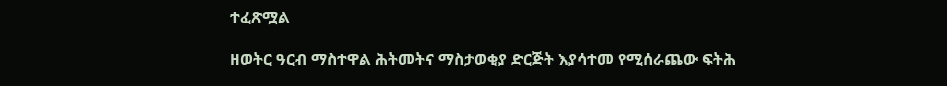ተፈጽሟል

ዘወትር ዓርብ ማስተዋል ሕትመትና ማስታወቂያ ድርጅት እያሳተመ የሚሰራጨው ፍትሕ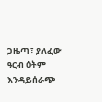ጋዜጣ፣ ያለፈው ዓርብ ዕትም እንዳይሰራጭ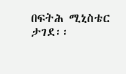በፍትሕ ሚኒስቴር ታገደ፡፡